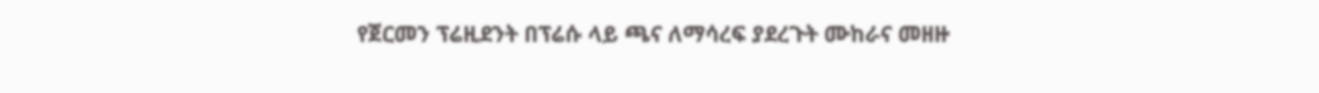የጀርመን ፕሬዚደንት በፕሬሱ ላይ ጫና ለማሳረፍ ያደረጉት ሙከራና መዘዙ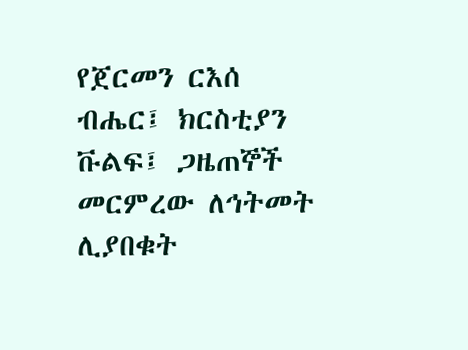የጀርመን ርእሰ ብሔር፤ ክርስቲያን ቩልፍ፤ ጋዜጠኞች መርምረው ለኅትመት ሊያበቁት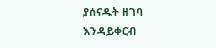ያሰናዱት ዘገባ እንዳይቀርብ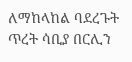ለማከላከል ባደረጉት ጥረት ሳቢያ በርሊን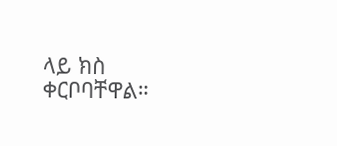ላይ ክስ ቀርቦባቸዋል።